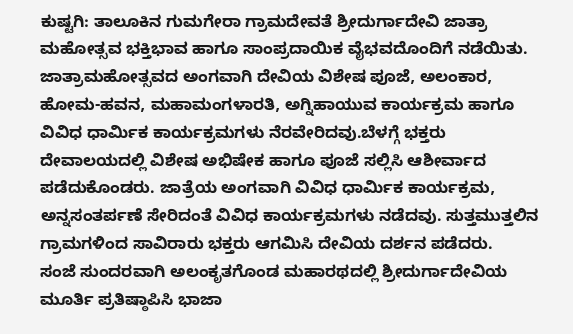ಕುಷ್ಟಗಿ: ತಾಲೂಕಿನ ಗುಮಗೇರಾ ಗ್ರಾಮದೇವತೆ ಶ್ರೀದುರ್ಗಾದೇವಿ ಜಾತ್ರಾ ಮಹೋತ್ಸವ ಭಕ್ತಿಭಾವ ಹಾಗೂ ಸಾಂಪ್ರದಾಯಿಕ ವೈಭವದೊಂದಿಗೆ ನಡೆಯಿತು.
ಜಾತ್ರಾಮಹೋತ್ಸವದ ಅಂಗವಾಗಿ ದೇವಿಯ ವಿಶೇಷ ಪೂಜೆ, ಅಲಂಕಾರ, ಹೋಮ-ಹವನ, ಮಹಾಮಂಗಳಾರತಿ, ಅಗ್ನಿಹಾಯುವ ಕಾರ್ಯಕ್ರಮ ಹಾಗೂ ವಿವಿಧ ಧಾರ್ಮಿಕ ಕಾರ್ಯಕ್ರಮಗಳು ನೆರವೇರಿದವು.ಬೆಳಗ್ಗೆ ಭಕ್ತರು ದೇವಾಲಯದಲ್ಲಿ ವಿಶೇಷ ಅಭಿಷೇಕ ಹಾಗೂ ಪೂಜೆ ಸಲ್ಲಿಸಿ ಆಶೀರ್ವಾದ ಪಡೆದುಕೊಂಡರು. ಜಾತ್ರೆಯ ಅಂಗವಾಗಿ ವಿವಿಧ ಧಾರ್ಮಿಕ ಕಾರ್ಯಕ್ರಮ, ಅನ್ನಸಂತರ್ಪಣೆ ಸೇರಿದಂತೆ ವಿವಿಧ ಕಾರ್ಯಕ್ರಮಗಳು ನಡೆದವು. ಸುತ್ತಮುತ್ತಲಿನ ಗ್ರಾಮಗಳಿಂದ ಸಾವಿರಾರು ಭಕ್ತರು ಆಗಮಿಸಿ ದೇವಿಯ ದರ್ಶನ ಪಡೆದರು.
ಸಂಜೆ ಸುಂದರವಾಗಿ ಅಲಂಕೃತಗೊಂಡ ಮಹಾರಥದಲ್ಲಿ ಶ್ರೀದುರ್ಗಾದೇವಿಯ ಮೂರ್ತಿ ಪ್ರತಿಷ್ಠಾಪಿಸಿ ಭಾಜಾ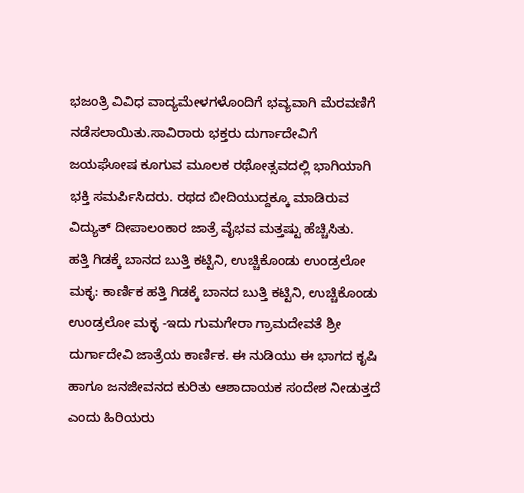ಭಜಂತ್ರಿ ವಿವಿಧ ವಾದ್ಯಮೇಳಗಳೊಂದಿಗೆ ಭವ್ಯವಾಗಿ ಮೆರವಣಿಗೆ ನಡೆಸಲಾಯಿತು.ಸಾವಿರಾರು ಭಕ್ತರು ದುರ್ಗಾದೇವಿಗೆ ಜಯಘೋಷ ಕೂಗುವ ಮೂಲಕ ರಥೋತ್ಸವದಲ್ಲಿ ಭಾಗಿಯಾಗಿ ಭಕ್ತಿ ಸಮರ್ಪಿಸಿದರು. ರಥದ ಬೀದಿಯುದ್ದಕ್ಕೂ ಮಾಡಿರುವ ವಿದ್ಯುತ್ ದೀಪಾಲಂಕಾರ ಜಾತ್ರೆ ವೈಭವ ಮತ್ತಷ್ಟು ಹೆಚ್ಚಿಸಿತು.
ಹತ್ತಿ ಗಿಡಕ್ಕೆ ಬಾನದ ಬುತ್ತಿ ಕಟ್ಟಿನಿ, ಉಚ್ಚಿಕೊಂಡು ಉಂಡ್ರಲೋ ಮಕ್ಳ: ಕಾರ್ಣಿಕ ಹತ್ತಿ ಗಿಡಕ್ಕೆ ಬಾನದ ಬುತ್ತಿ ಕಟ್ಟಿನಿ, ಉಚ್ಚಿಕೊಂಡು ಉಂಡ್ರಲೋ ಮಕ್ಳ -ಇದು ಗುಮಗೇರಾ ಗ್ರಾಮದೇವತೆ ಶ್ರೀ ದುರ್ಗಾದೇವಿ ಜಾತ್ರೆಯ ಕಾರ್ಣಿಕ. ಈ ನುಡಿಯು ಈ ಭಾಗದ ಕೃಷಿ ಹಾಗೂ ಜನಜೀವನದ ಕುರಿತು ಆಶಾದಾಯಕ ಸಂದೇಶ ನೀಡುತ್ತದೆ ಎಂದು ಹಿರಿಯರು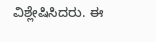ವಿಶ್ಲೇಷಿಸಿದರು. ಈ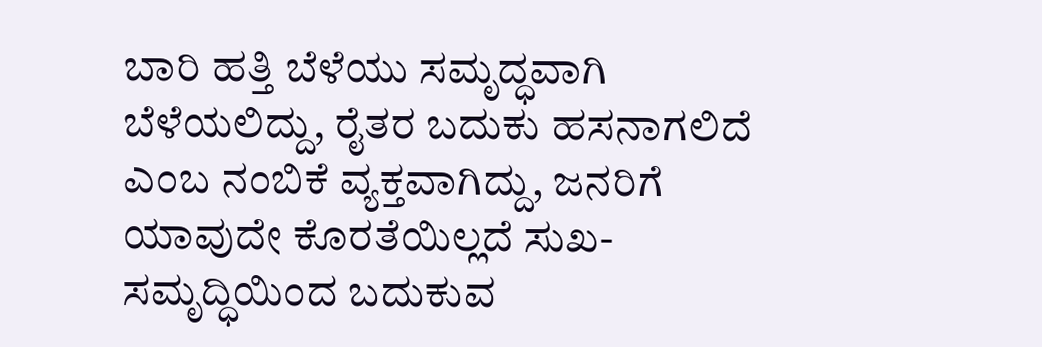ಬಾರಿ ಹತ್ತಿ ಬೆಳೆಯು ಸಮೃದ್ಧವಾಗಿ ಬೆಳೆಯಲಿದ್ದು, ರೈತರ ಬದುಕು ಹಸನಾಗಲಿದೆ ಎಂಬ ನಂಬಿಕೆ ವ್ಯಕ್ತವಾಗಿದ್ದು, ಜನರಿಗೆ ಯಾವುದೇ ಕೊರತೆಯಿಲ್ಲದೆ ಸುಖ-ಸಮೃದ್ಧಿಯಿಂದ ಬದುಕುವ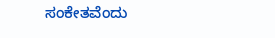ಸಂಕೇತವೆಂದು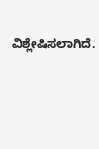ವಿಶ್ಲೇಷಿಸಲಾಗಿದೆ.